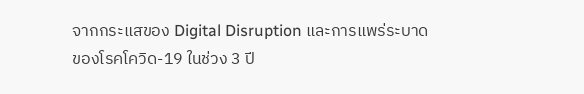จากกระแสของ Digital Disruption และการแพร่ระบาดของโรคโควิด-19 ในช่วง 3 ปี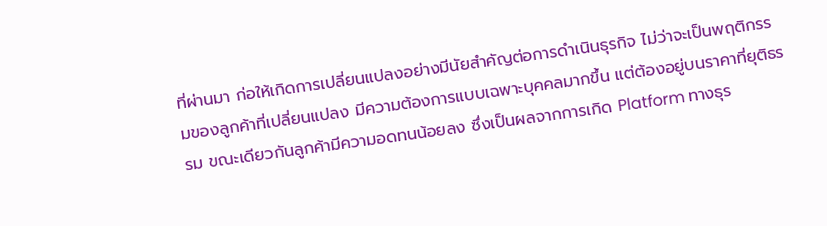ที่ผ่านมา ก่อให้เกิดการเปลี่ยนแปลงอย่างมีนัยสำคัญต่อการดำเนินธุรกิจ ไม่ว่าจะเป็นพฤติกรรมของลูกค้าที่เปลี่ยนแปลง มีความต้องการแบบเฉพาะบุคคลมากขึ้น แต่ต้องอยู่บนราคาที่ยุติธรรม ขณะเดียวกันลูกค้ามีความอดทนน้อยลง ซึ่งเป็นผลจากการเกิด Platform ทางธุร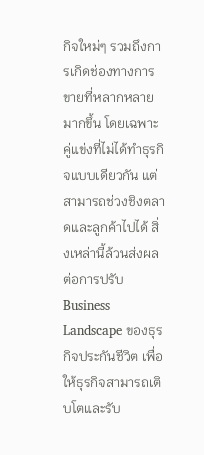กิจใหม่ๆ รวมถึงการเกิดช่องทางการขายที่หลากหลายมากขึ้น โดยเฉพาะคู่แข่งที่ไม่ได้ทำธุรกิจแบบเดียวกัน แต่สามารถช่วงชิงตลาดและลูกค้าไปได้ สิ่งเหล่านี้ล้วนส่งผลต่อการปรับ Business Landscape ของธุรกิจประกันชีวิต เพื่อให้ธุรกิจสามารถเติบโตและรับ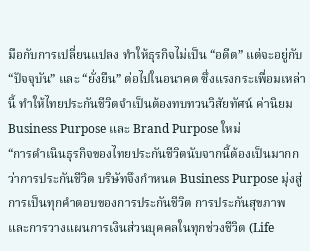มือกับการเปลี่ยนแปลง ทำให้ธุรกิจไม่เป็น “อดีต” แต่จะอยู่กับ “ปัจจุบัน” และ “ยั่งยืน” ต่อไปในอนาคต ซึ่งแรงกระเพื่อมเหล่านี้ ทำให้ไทยประกันชีวิตจำเป็นต้องทบทวนวิสัยทัศน์ ค่านิยม Business Purpose และ Brand Purpose ใหม่
“การดำเนินธุรกิจของไทยประกันชีวิตนับจากนี้ต้องเป็นมากกว่าการประกันชีวิต บริษัทจึงกำหนด Business Purpose มุ่งสู่การเป็นทุกคำตอบของการประกันชีวิต การประกันสุขภาพ และการวางแผนการเงินส่วนบุคคลในทุกช่วงชีวิต (Life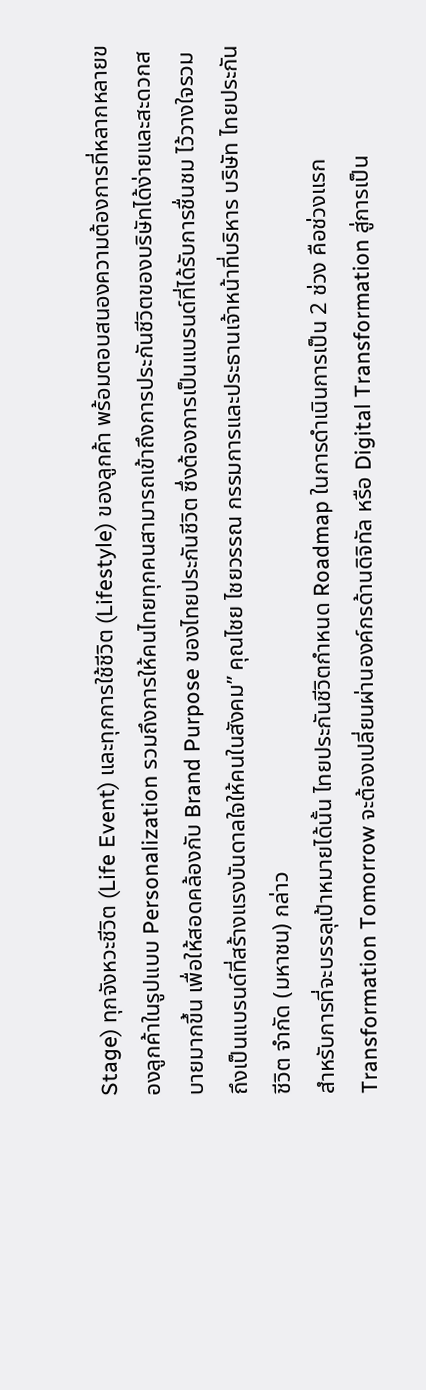Stage) ทุกจังหวะชีวิต (Life Event) และทุกการใช้ชีวิต (Lifestyle) ของลูกค้า พร้อมตอบสนองความต้องการที่หลากหลายของลูกค้าในรูปแบบ Personalization รวมถึงการให้คนไทยทุกคนสามารถเข้าถึงการประกันชีวิตของบริษัทได้ง่ายและสะดวกสบายมากขึ้น เพื่อให้สอดคล้องกับ Brand Purpose ของไทยประกันชีวิต ซึ่งต้องการเป็นแบรนด์ที่ได้รับการชื่นชม ไว้วางใจรวมถึงเป็นแบรนด์ที่สร้างแรงบันดาลใจให้คนในสังคม” คุณไชย ไชยวรรณ กรรมการและประธานเจ้าหน้าที่บริหาร บริษัท ไทยประกันชีวิต จำกัด (มหาชน) กล่าว
สำหรับการที่จะบรรลุเป้าหมายได้นั้น ไทยประกันชีวิตกำหนด Roadmap ในการดำเนินการเป็น 2 ช่วง คือช่วงแรก Transformation Tomorrow จะต้องเปลี่ยนผ่านองค์กรด้านดิจิทัล หรือ Digital Transformation สู่การเป็น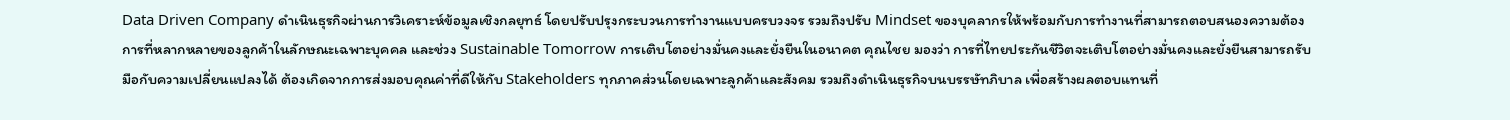Data Driven Company ดำเนินธุรกิจผ่านการวิเคราะห์ข้อมูลเชิงกลยุทธ์ โดยปรับปรุงกระบวนการทำงานแบบครบวงจร รวมถึงปรับ Mindset ของบุคลากรให้พร้อมกับการทำงานที่สามารถตอบสนองความต้องการที่หลากหลายของลูกค้าในลักษณะเฉพาะบุคคล และช่วง Sustainable Tomorrow การเติบโตอย่างมั่นคงและยั่งยืนในอนาคต คุณไชย มองว่า การที่ไทยประกันชีวิตจะเติบโตอย่างมั่นคงและยั่งยืนสามารถรับมือกับความเปลี่ยนแปลงได้ ต้องเกิดจากการส่งมอบคุณค่าที่ดีให้กับ Stakeholders ทุกภาคส่วนโดยเฉพาะลูกค้าและสังคม รวมถึงดำเนินธุรกิจบนบรรษัทภิบาล เพื่อสร้างผลตอบแทนที่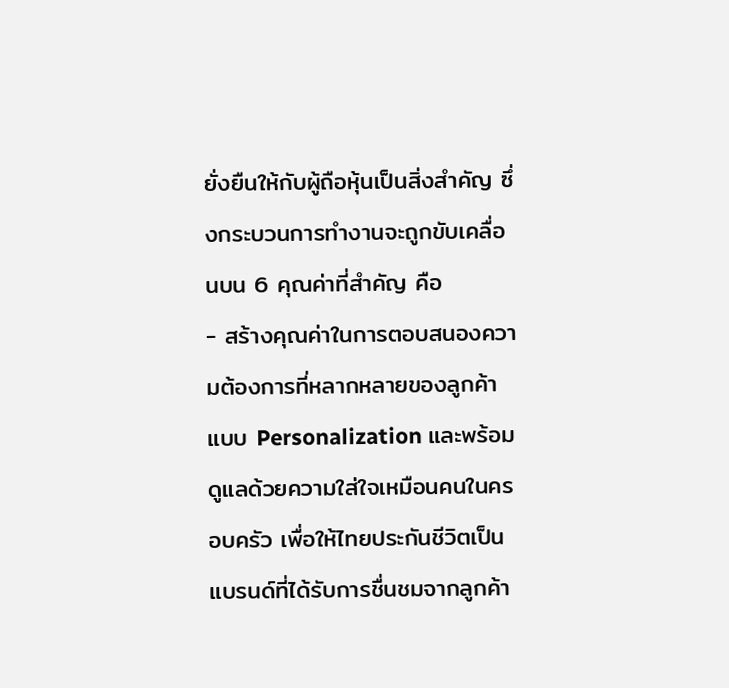ยั่งยืนให้กับผู้ถือหุ้นเป็นสิ่งสำคัญ ซึ่งกระบวนการทำงานจะถูกขับเคลื่อนบน 6 คุณค่าที่สำคัญ คือ
- สร้างคุณค่าในการตอบสนองความต้องการที่หลากหลายของลูกค้าแบบ Personalization และพร้อมดูแลด้วยความใส่ใจเหมือนคนในครอบครัว เพื่อให้ไทยประกันชีวิตเป็นแบรนด์ที่ได้รับการชื่นชมจากลูกค้า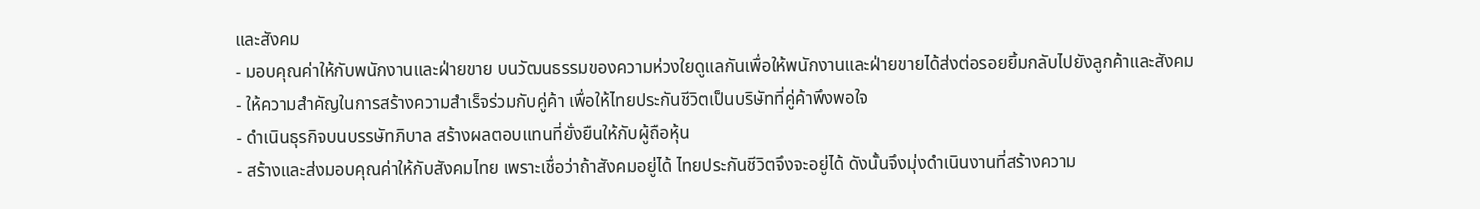และสังคม
- มอบคุณค่าให้กับพนักงานและฝ่ายขาย บนวัฒนธรรมของความห่วงใยดูแลกันเพื่อให้พนักงานและฝ่ายขายได้ส่งต่อรอยยิ้มกลับไปยังลูกค้าและสังคม
- ให้ความสำคัญในการสร้างความสำเร็จร่วมกับคู่ค้า เพื่อให้ไทยประกันชีวิตเป็นบริษัทที่คู่ค้าพึงพอใจ
- ดำเนินธุรกิจบนบรรษัทภิบาล สร้างผลตอบแทนที่ยั่งยืนให้กับผู้ถือหุ้น
- สร้างและส่งมอบคุณค่าให้กับสังคมไทย เพราะเชื่อว่าถ้าสังคมอยู่ได้ ไทยประกันชีวิตจึงจะอยู่ได้ ดังนั้นจึงมุ่งดำเนินงานที่สร้างความ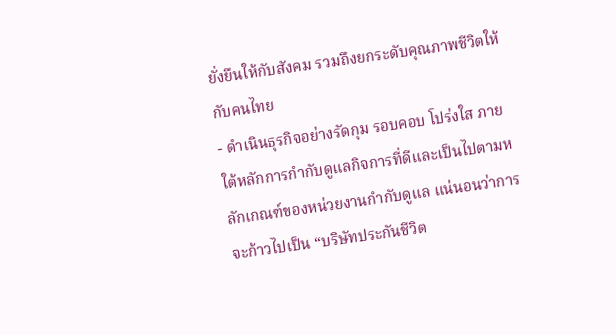ยั่งยืนให้กับสังคม รวมถึงยกระดับคุณภาพชีวิตให้กับคนไทย
- ดำเนินธุรกิจอย่างรัดกุม รอบคอบ โปร่งใส ภายใต้หลักการกำกับดูแลกิจการที่ดีและเป็นไปตามหลักเกณฑ์ของหน่วยงานกำกับดูแล แน่นอนว่าการจะก้าวไปเป็น “บริษัทประกันชีวิต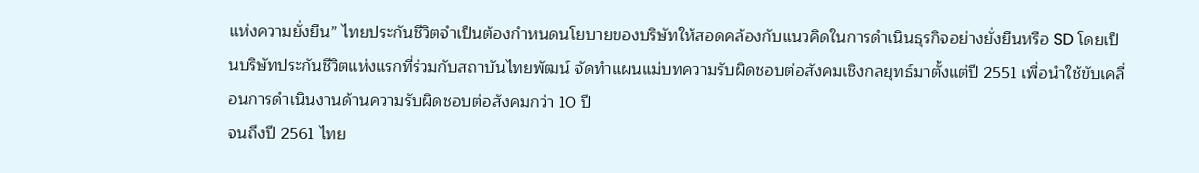แห่งความยั่งยืน” ไทยประกันชีวิตจำเป็นต้องกำหนดนโยบายของบริษัทให้สอดคล้องกับแนวคิดในการดำเนินธุรกิจอย่างยั่งยืนหรือ SD โดยเป็นบริษัทประกันชีวิตแห่งแรกที่ร่วมกับสถาบันไทยพัฒน์ จัดทำแผนแม่บทความรับผิดชอบต่อสังคมเชิงกลยุทธ์มาตั้งแต่ปี 2551 เพื่อนำใช้ขับเคลื่อนการดำเนินงานด้านความรับผิดชอบต่อสังคมกว่า 10 ปี
จนถึงปี 2561 ไทย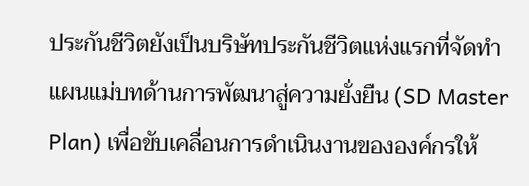ประกันชีวิตยังเป็นบริษัทประกันชีวิตแห่งแรกที่จัดทำแผนแม่บทด้านการพัฒนาสู่ความยั่งยืน (SD Master Plan) เพื่อขับเคลื่อนการดำเนินงานขององค์กรให้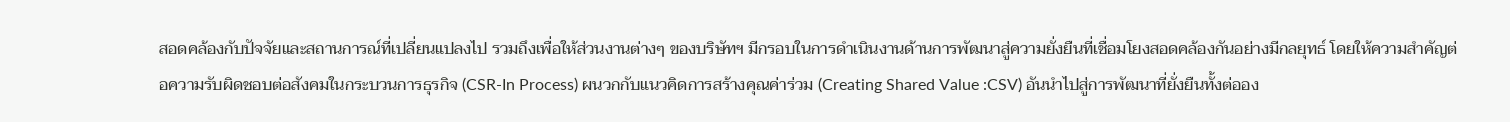สอดคล้องกับปัจจัยและสถานการณ์ที่เปลี่ยนแปลงไป รวมถึงเพื่อให้ส่วนงานต่างๆ ของบริษัทฯ มีกรอบในการดำเนินงานด้านการพัฒนาสู่ความยั่งยืนที่เชื่อมโยงสอดคล้องกันอย่างมีกลยุทธ์ โดยให้ความสำคัญต่อความรับผิดชอบต่อสังคมในกระบวนการธุรกิจ (CSR-In Process) ผนวกกับแนวคิดการสร้างคุณค่าร่วม (Creating Shared Value :CSV) อันนำไปสู่การพัฒนาที่ยั่งยืนทั้งต่ออง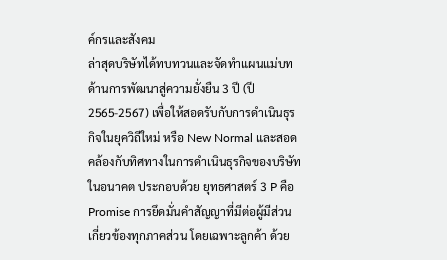ค์กรและสังคม
ล่าสุดบริษัทได้ทบทวนและจัดทำแผนแม่บทด้านการพัฒนาสู่ความยั่งยืน 3 ปี (ปี 2565-2567) เพื่อให้สอดรับกับการดำเนินธุรกิจในยุควิถีใหม่ หรือ New Normal และสอดคล้องกับทิศทางในการดำเนินธุรกิจของบริษัทในอนาคต ประกอบด้วย ยุทธศาสตร์ 3 P คือ Promise การยึดมั่นคำสัญญาที่มีต่อผู้มีส่วนเกี่ยวข้องทุกภาคส่วน โดยเฉพาะลูกค้า ด้วย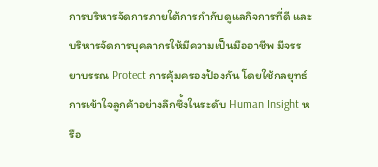การบริหารจัดการภายใต้การกำกับดูแลกิจการที่ดี และบริหารจัดการบุคลากรให้มีความเป็นมืออาชีพ มีจรรยาบรรณ Protect การคุ้มครองป้องกัน โดยใช้กลยุทธ์การเข้าใจลูกค้าอย่างลึกซึ้งในระดับ Human Insight หรือ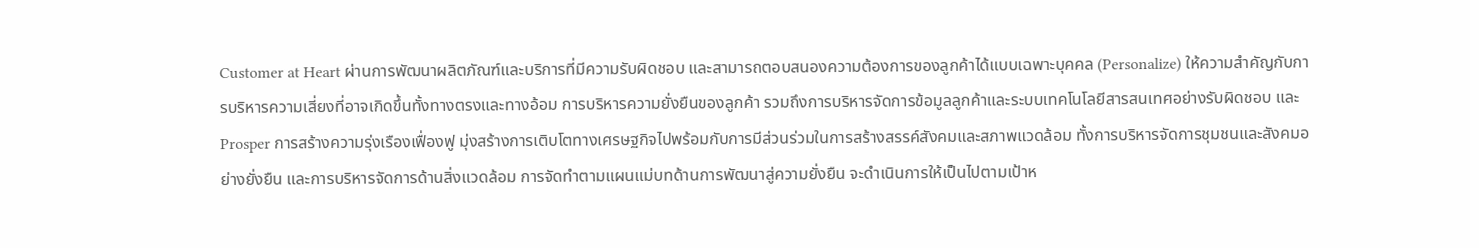Customer at Heart ผ่านการพัฒนาผลิตภัณฑ์และบริการที่มีความรับผิดชอบ และสามารถตอบสนองความต้องการของลูกค้าได้แบบเฉพาะบุคคล (Personalize) ให้ความสำคัญกับการบริหารความเสี่ยงที่อาจเกิดขึ้นทั้งทางตรงและทางอ้อม การบริหารความยั่งยืนของลูกค้า รวมถึงการบริหารจัดการข้อมูลลูกค้าและระบบเทคโนโลยีสารสนเทศอย่างรับผิดชอบ และ Prosper การสร้างความรุ่งเรืองเฟื่องฟู มุ่งสร้างการเติบโตทางเศรษฐกิจไปพร้อมกับการมีส่วนร่วมในการสร้างสรรค์สังคมและสภาพแวดล้อม ทั้งการบริหารจัดการชุมชนและสังคมอย่างยั่งยืน และการบริหารจัดการด้านสิ่งแวดล้อม การจัดทำตามแผนแม่บทด้านการพัฒนาสู่ความยั่งยืน จะดำเนินการให้เป็นไปตามเป้าห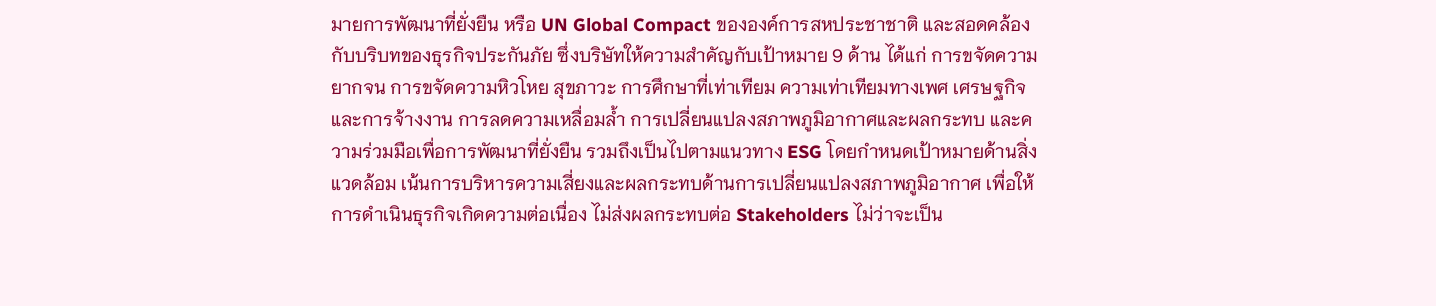มายการพัฒนาที่ยั่งยืน หรือ UN Global Compact ขององค์การสหประชาชาติ และสอดคล้องกับบริบทของธุรกิจประกันภัย ซึ่งบริษัทให้ความสำคัญกับเป้าหมาย 9 ด้าน ได้แก่ การขจัดความยากจน การขจัดความหิวโหย สุขภาวะ การศึกษาที่เท่าเทียม ความเท่าเทียมทางเพศ เศรษฐกิจและการจ้างงาน การลดความเหลื่อมล้ำ การเปลี่ยนแปลงสภาพภูมิอากาศและผลกระทบ และความร่วมมือเพื่อการพัฒนาที่ยั่งยืน รวมถึงเป็นไปตามแนวทาง ESG โดยกำหนดเป้าหมายด้านสิ่งแวดล้อม เน้นการบริหารความเสี่ยงและผลกระทบด้านการเปลี่ยนแปลงสภาพภูมิอากาศ เพื่อให้การดำเนินธุรกิจเกิดความต่อเนื่อง ไม่ส่งผลกระทบต่อ Stakeholders ไม่ว่าจะเป็น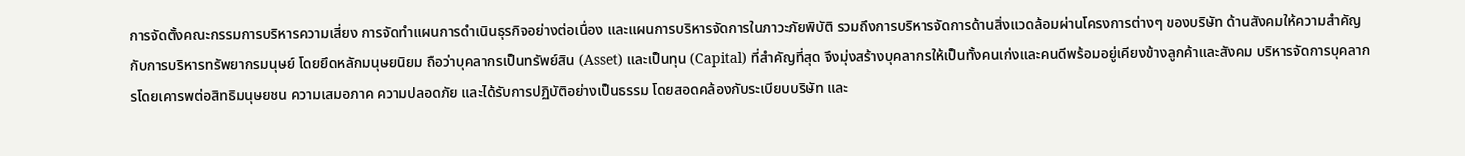การจัดตั้งคณะกรรมการบริหารความเสี่ยง การจัดทำแผนการดำเนินธุรกิจอย่างต่อเนื่อง และแผนการบริหารจัดการในภาวะภัยพิบัติ รวมถึงการบริหารจัดการด้านสิ่งแวดล้อมผ่านโครงการต่างๆ ของบริษัท ด้านสังคมให้ความสำคัญกับการบริหารทรัพยากรมนุษย์ โดยยึดหลักมนุษยนิยม ถือว่าบุคลากรเป็นทรัพย์สิน (Asset) และเป็นทุน (Capital) ที่สำคัญที่สุด จึงมุ่งสร้างบุคลากรให้เป็นทั้งคนเก่งและคนดีพร้อมอยู่เคียงข้างลูกค้าและสังคม บริหารจัดการบุคลากรโดยเคารพต่อสิทธิมนุษยชน ความเสมอภาค ความปลอดภัย และได้รับการปฏิบัติอย่างเป็นธรรม โดยสอดคล้องกับระเบียบบริษัท และ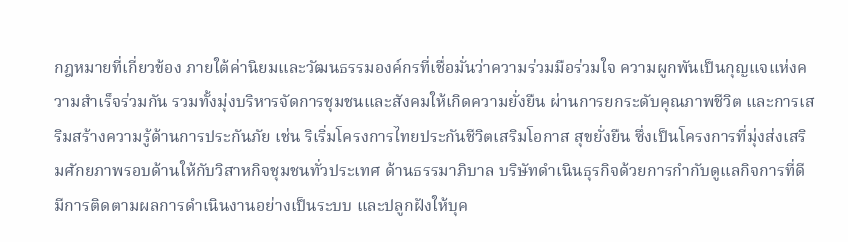กฎหมายที่เกี่ยวข้อง ภายใต้ค่านิยมและวัฒนธรรมองค์กรที่เชื่อมั่นว่าความร่วมมือร่วมใจ ความผูกพันเป็นกุญแจแห่งความสำเร็จร่วมกัน รวมทั้งมุ่งบริหารจัดการชุมชนและสังคมให้เกิดความยั่งยืน ผ่านการยกระดับคุณภาพชีวิต และการเสริมสร้างความรู้ด้านการประกันภัย เช่น ริเริ่มโครงการไทยประกันชีวิตเสริมโอกาส สุขยั่งยืน ซึ่งเป็นโครงการที่มุ่งส่งเสริมศักยภาพรอบด้านให้กับวิสาหกิจชุมชนทั่วประเทศ ด้านธรรมาภิบาล บริษัทดำเนินธุรกิจด้วยการกำกับดูแลกิจการที่ดี มีการติดตามผลการดำเนินงานอย่างเป็นระบบ และปลูกฝังให้บุค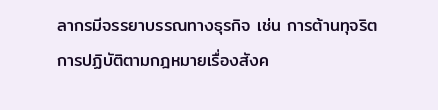ลากรมีจรรยาบรรณทางธุรกิจ เช่น การต้านทุจริต การปฏิบัติตามกฎหมายเรื่องสังค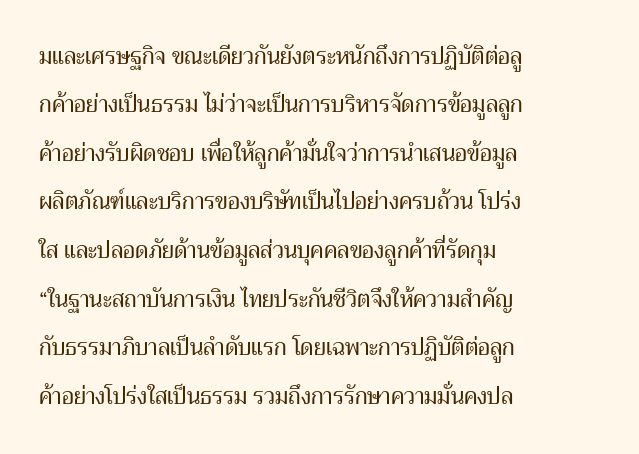มและเศรษฐกิจ ขณะเดียวกันยังตระหนักถึงการปฏิบัติต่อลูกค้าอย่างเป็นธรรม ไม่ว่าจะเป็นการบริหารจัดการข้อมูลลูกค้าอย่างรับผิดชอบ เพื่อให้ลูกค้ามั่นใจว่าการนำเสนอข้อมูลผลิตภัณฑ์และบริการของบริษัทเป็นไปอย่างครบถ้วน โปร่งใส และปลอดภัยด้านข้อมูลส่วนบุคคลของลูกค้าที่รัดกุม
“ในฐานะสถาบันการเงิน ไทยประกันชีวิตจึงให้ความสำคัญกับธรรมาภิบาลเป็นลำดับแรก โดยเฉพาะการปฏิบัติต่อลูกค้าอย่างโปร่งใสเป็นธรรม รวมถึงการรักษาความมั่นคงปล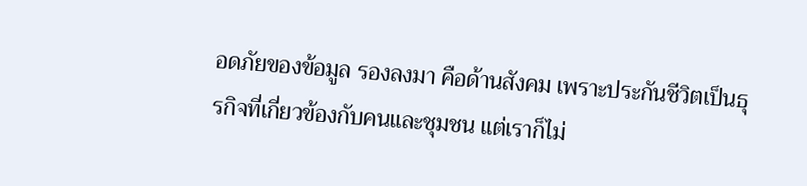อดภัยของข้อมูล รองลงมา คือด้านสังคม เพราะประกันชีวิตเป็นธุรกิจที่เกี่ยวข้องกับคนและชุมชน แต่เราก็ไม่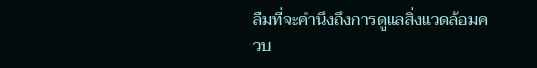ลืมที่จะคำนึงถึงการดูแลสิ่งแวดล้อมควบ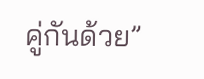คู่กันด้วย”